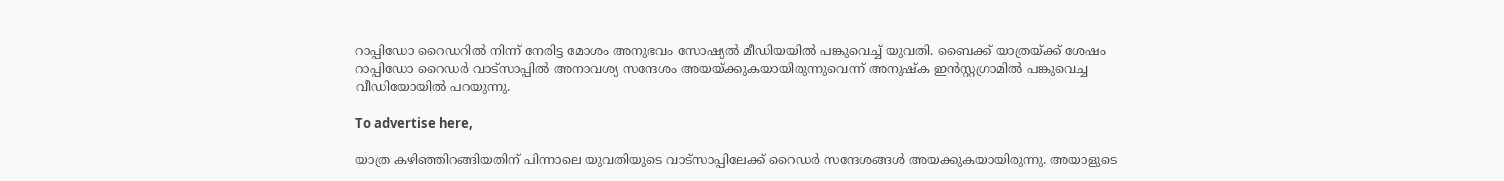റാപ്പിഡോ റൈഡറിൽ നിന്ന് നേരിട്ട മോശം അനുഭവം സോഷ്യൽ മീഡിയയിൽ പങ്കുവെച്ച് യുവതി. ബൈക്ക് യാത്രയ്ക്ക് ശേഷം റാപ്പിഡോ റൈഡർ വാട്‌സാപ്പിൽ അനാവശ്യ സന്ദേശം അയയ്ക്കുകയായിരുന്നുവെന്ന് അനുഷ്‌ക ഇൻസ്റ്റഗ്രാമിൽ പങ്കുവെച്ച വീഡിയോയിൽ പറയുന്നു.

To advertise here,

യാത്ര കഴിഞ്ഞിറങ്ങിയതിന് പിന്നാലെ യുവതിയുടെ വാട്‌സാപ്പിലേക്ക് റൈഡർ സന്ദേശങ്ങൾ അയക്കുകയായിരുന്നു. അയാളുടെ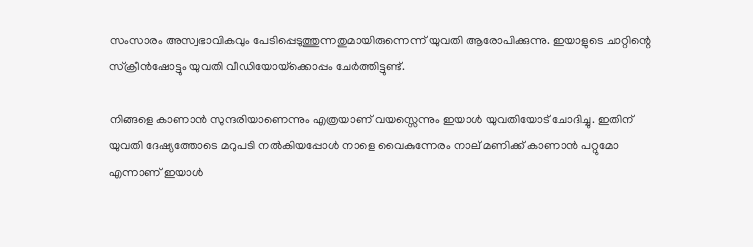സംസാരം അസ്വഭാവികവും പേടിപ്പെടുത്തുന്നതുമായിരുന്നെന്ന് യുവതി ആരോപിക്കുന്നു. ഇയാളുടെ ചാറ്റിന്റെ സ്‌ക്രീൻഷോട്ടും യുവതി വീഡിയോയ്‌ക്കൊപ്പം ചേർത്തിട്ടുണ്ട്.

നിങ്ങളെ കാണാൻ സുന്ദരിയാണെന്നും എത്രയാണ് വയസ്സെന്നും ഇയാൾ യുവതിയോട് ചോദിച്ചു. ഇതിന് യുവതി ദേഷ്യത്തോടെ മറുപടി നൽകിയപ്പോൾ നാളെ വൈകുന്നേരം നാല് മണിക്ക് കാണാൻ പറ്റുമോ എന്നാണ് ഇയാൾ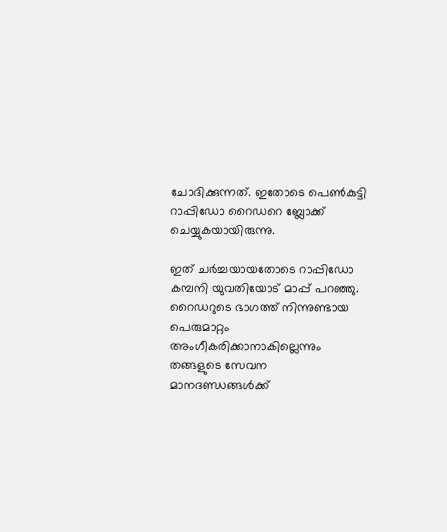ചോദിക്കുന്നത്. ഇതോടെ പെൺകുട്ടി റാപ്പിഡോ റൈഡറെ ബ്ലോക്ക് ചെയ്യുകയായിരുന്നു.

ഇത് ചർച്ചയായതോടെ റാപ്പിഡോ കമ്പനി യുവതിയോട് മാപ്പ് പറഞ്ഞു. റൈഡറുടെ ഭാഗത്ത് നിന്നുണ്ടായ പെരുമാറ്റം അംഗീകരിക്കാനാകില്ലെന്നും തങ്ങളുടെ സേവന മാനദണ്ഡങ്ങൾക്ക്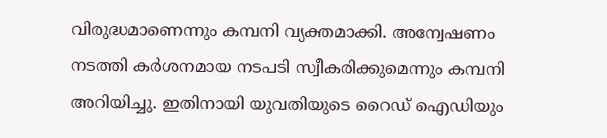വിരുദ്ധമാണെന്നും കമ്പനി വ്യക്തമാക്കി. അന്വേഷണം നടത്തി കർശനമായ നടപടി സ്വീകരിക്കുമെന്നും കമ്പനി അറിയിച്ചു. ഇതിനായി യുവതിയുടെ റൈഡ് ഐഡിയും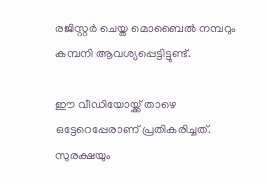രജിസ്റ്റർ ചെയ്ത മൊബൈൽ നമ്പറും കമ്പനി ആവശ്യപ്പെട്ടിട്ടുണ്ട്.

ഈ വീഡിയോയ്ക്ക് താഴെ ഒട്ടേറെപ്പേരാണ് പ്രതികരിച്ചത്. സുരക്ഷയും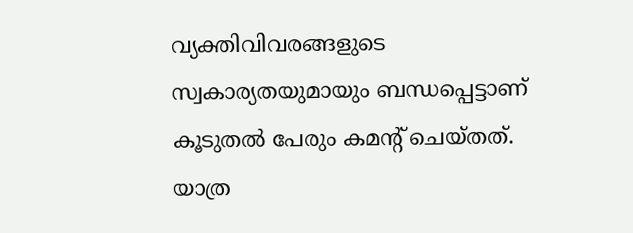വ്യക്തിവിവരങ്ങളുടെ സ്വകാര്യതയുമായും ബന്ധപ്പെട്ടാണ് കൂടുതൽ പേരും കമന്റ് ചെയ്തത്. യാത്ര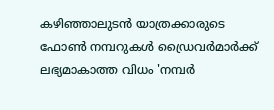കഴിഞ്ഞാലുടൻ യാത്രക്കാരുടെ ഫോൺ നമ്പറുകൾ ഡ്രൈവർമാർക്ക് ലഭ്യമാകാത്ത വിധം 'നമ്പർ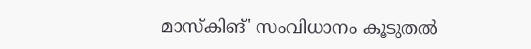മാസ്‌കിങ്' സംവിധാനം കൂടുതൽ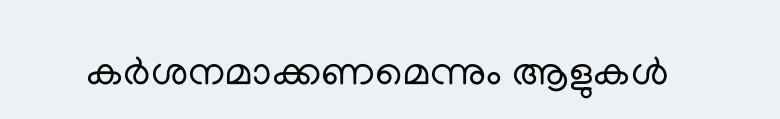കർശനമാക്കണമെന്നും ആളുകൾ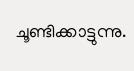ചൂണ്ടിക്കാട്ടുന്നു.